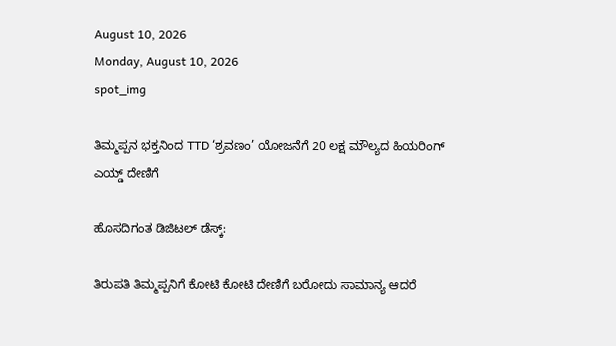August 10, 2026
Monday, August 10, 2026
spot_img

ತಿಮ್ಮಪ್ಪನ ಭಕ್ತನಿಂದ TTD ‘ಶ್ರವಣಂ’ ಯೋಜನೆಗೆ 20 ಲಕ್ಷ ಮೌಲ್ಯದ ಹಿಯರಿಂಗ್ ಎಯ್ಡ್‌ ದೇಣಿಗೆ

ಹೊಸದಿಗಂತ ಡಿಜಿಟಲ್ ಡೆಸ್ಕ್:

ತಿರುಪತಿ ತಿಮ್ಮಪ್ಪನಿಗೆ ಕೋಟಿ ಕೋಟಿ ದೇಣಿಗೆ ಬರೋದು ಸಾಮಾನ್ಯ ಆದರೆ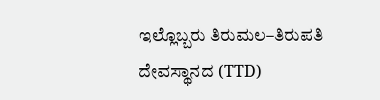ಇಲ್ಲೊಬ್ಬರು ತಿರುಮಲ–ತಿರುಪತಿ ದೇವಸ್ಥಾನದ (TTD)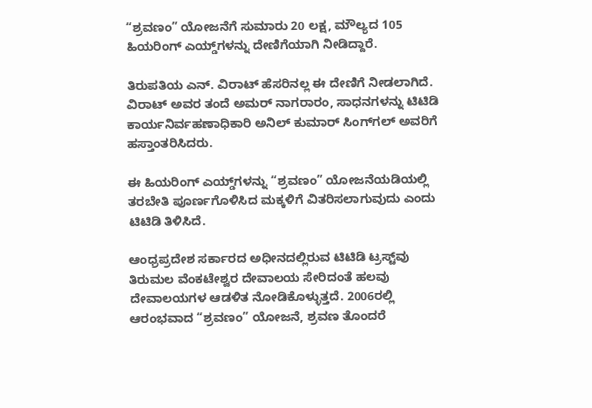“ಶ್ರವಣಂ” ಯೋಜನೆಗೆ ಸುಮಾರು 20 ಲಕ್ಷ, ಮೌಲ್ಯದ 105 ಹಿಯರಿಂಗ್ ಎಯ್ಡ್‌ಗಳನ್ನು ದೇಣಿಗೆಯಾಗಿ ನೀಡಿದ್ದಾರೆ.

ತಿರುಪತಿಯ ಎನ್. ವಿರಾಟ್ ಹೆಸರಿನಲ್ಲ ಈ ದೇಣಿಗೆ ನೀಡಲಾಗಿದೆ. ವಿರಾಟ್ ಅವರ ತಂದೆ ಅಮರ್ ನಾಗರಾರಂ, ಸಾಧನಗಳನ್ನು ಟಿಟಿಡಿ ಕಾರ್ಯನಿರ್ವಹಣಾಧಿಕಾರಿ ಅನಿಲ್ ಕುಮಾರ್ ಸಿಂಗ್‌ಗಲ್ ಅವರಿಗೆ ಹಸ್ತಾಂತರಿಸಿದರು.

ಈ ಹಿಯರಿಂಗ್ ಎಯ್ಡ್‌ಗಳನ್ನು “ಶ್ರವಣಂ” ಯೋಜನೆಯಡಿಯಲ್ಲಿ ತರಬೇತಿ ಪೂರ್ಣಗೊಳಿಸಿದ ಮಕ್ಕಳಿಗೆ ವಿತರಿಸಲಾಗುವುದು ಎಂದು ಟಿಟಿಡಿ ತಿಳಿಸಿದೆ.

ಆಂಧ್ರಪ್ರದೇಶ ಸರ್ಕಾರದ ಅಧೀನದಲ್ಲಿರುವ ಟಿಟಿಡಿ ಟ್ರಸ್ಟ್‌ವು ತಿರುಮಲ ವೆಂಕಟೇಶ್ವರ ದೇವಾಲಯ ಸೇರಿದಂತೆ ಹಲವು ದೇವಾಲಯಗಳ ಆಡಳಿತ ನೋಡಿಕೊಳ್ಳುತ್ತದೆ. 2006ರಲ್ಲಿ ಆರಂಭವಾದ “ಶ್ರವಣಂ” ಯೋಜನೆ, ಶ್ರವಣ ತೊಂದರೆ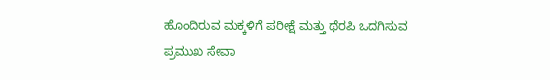ಹೊಂದಿರುವ ಮಕ್ಕಳಿಗೆ ಪರೀಕ್ಷೆ ಮತ್ತು ಥೆರಪಿ ಒದಗಿಸುವ ಪ್ರಮುಖ ಸೇವಾ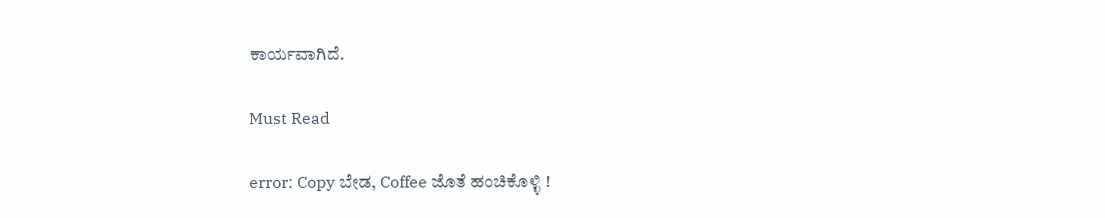ಕಾರ್ಯವಾಗಿದೆ.

Must Read

error: Copy ಬೇಡ, Coffee ಜೊತೆ ಹಂಚಿಕೊಳ್ಳಿ !